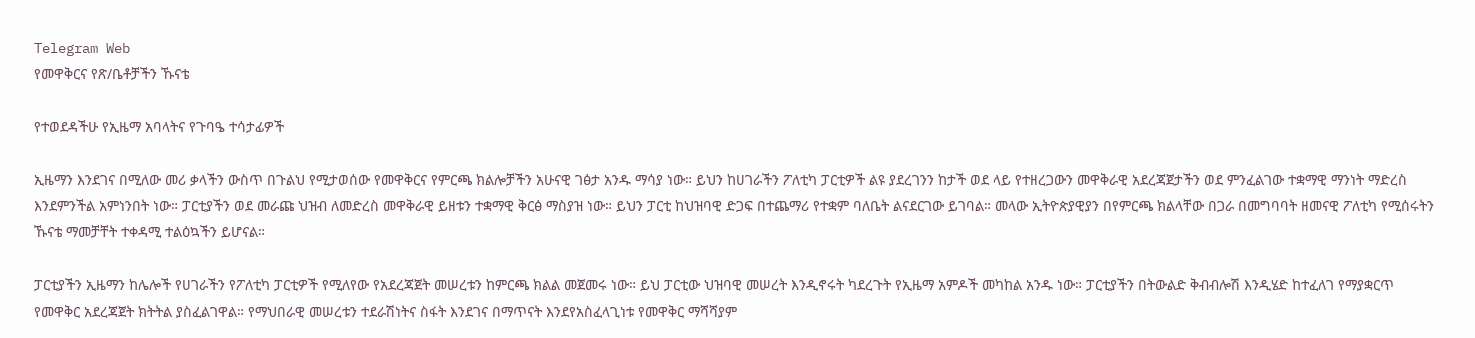Telegram Web
የመዋቅርና የጽ/ቤቶቻችን ኹናቴ

የተወደዳችሁ የኢዜማ አባላትና የጉባዔ ተሳታፊዎች

ኢዜማን እንደገና በሚለው መሪ ቃላችን ውስጥ በጉልህ የሚታወሰው የመዋቅርና የምርጫ ክልሎቻችን አሁናዊ ገፅታ አንዱ ማሳያ ነው። ይህን ከሀገራችን ፖለቲካ ፓርቲዎች ልዩ ያደረገንን ከታች ወደ ላይ የተዘረጋውን መዋቅራዊ አደረጃጀታችን ወደ ምንፈልገው ተቋማዊ ማንነት ማድረስ እንደምንችል አምነንበት ነው። ፓርቲያችን ወደ መራጩ ህዝብ ለመድረስ መዋቅራዊ ይዘቱን ተቋማዊ ቅርፅ ማስያዝ ነው። ይህን ፓርቲ ከህዝባዊ ድጋፍ በተጨማሪ የተቋም ባለቤት ልናደርገው ይገባል። መላው ኢትዮጵያዊያን በየምርጫ ክልላቸው በጋራ በመግባባት ዘመናዊ ፖለቲካ የሚሰሩትን ኹናቴ ማመቻቸት ተቀዳሚ ተልዕኳችን ይሆናል።

ፓርቲያችን ኢዜማን ከሌሎች የሀገራችን የፖለቲካ ፓርቲዎች የሚለየው የአደረጃጀት መሠረቱን ከምርጫ ክልል መጀመሩ ነው። ይህ ፓርቲው ህዝባዊ መሠረት እንዲኖሩት ካደረጉት የኢዜማ አምዶች መካከል አንዱ ነው። ፓርቲያችን በትውልድ ቅብብሎሽ እንዲሄድ ከተፈለገ የማያቋርጥ የመዋቅር አደረጃጀት ክትትል ያስፈልገዋል። የማህበራዊ መሠረቱን ተደራሽነትና ስፋት እንደገና በማጥናት እንደየአስፈላጊነቱ የመዋቅር ማሻሻያም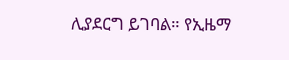ሊያደርግ ይገባል። የኢዜማ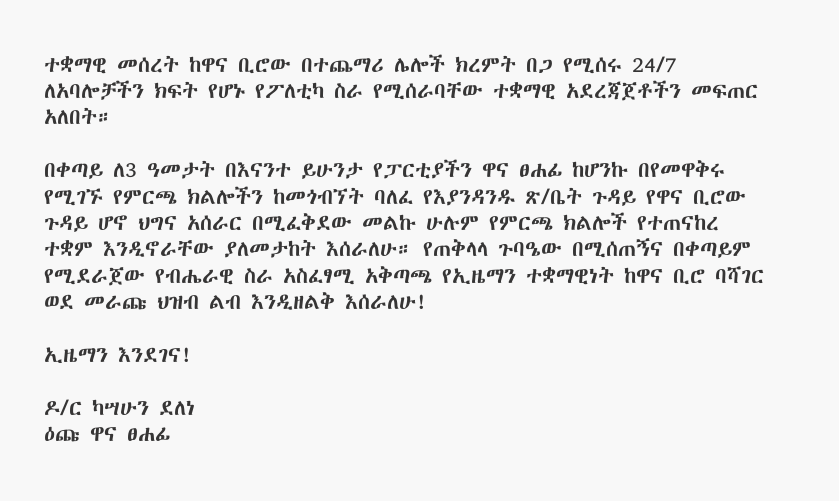ተቋማዊ መሰረት ከዋና ቢሮው በተጨማሪ ሌሎች ክረምት በጋ የሚሰሩ 24/7 ለአባሎቻችን ክፍት የሆኑ የፖለቲካ ስራ የሚሰራባቸው ተቋማዊ አደረጃጀቶችን መፍጠር አለበት።

በቀጣይ ለ3 ዓመታት በእናንተ ይሁንታ የፓርቲያችን ዋና ፀሐፊ ከሆንኩ በየመዋቅሩ የሚገኙ የምርጫ ክልሎችን ከመጎብኘት ባለፈ የእያንዳንዱ ጽ/ቤት ጉዳይ የዋና ቢሮው ጉዳይ ሆኖ ህግና አሰራር በሚፈቅደው መልኩ ሁሉም የምርጫ ክልሎች የተጠናከረ ተቋም እንዲኖራቸው ያለመታከት እሰራለሁ። የጠቅላላ ጉባዔው በሚሰጠኝና በቀጣይም የሚደራጀው የብሔራዊ ስራ አስፈፃሚ አቅጣጫ የኢዜማን ተቋማዊነት ከዋና ቢሮ ባሻገር ወደ መራጩ ህዝብ ልብ እንዲዘልቅ እሰራለሁ!

ኢዜማን እንደገና!

ዶ/ር ካሣሁን ደለነ
ዕጩ ዋና ፀሐፊ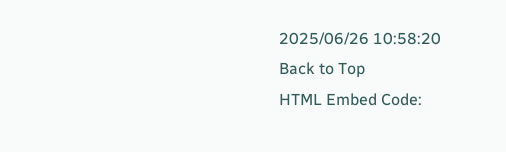2025/06/26 10:58:20
Back to Top
HTML Embed Code: